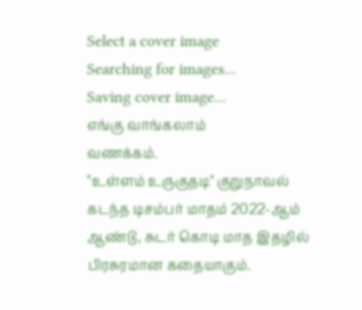Select a cover image
Searching for images...
Saving cover image...
எங்கு வாங்கலாம்
வணக்கம்.
"உள்ளம் உருகுதடி" குறுநாவல் கடந்த டிசம்பர் மாதம் 2022-ஆம் ஆண்டு, சுடர் கொடி மாத இதழில் பிரசுரமான கதையாகும்.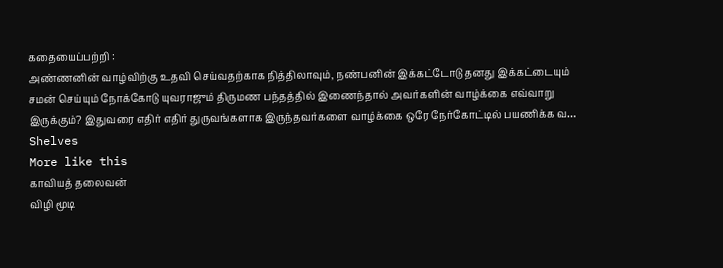கதையைப்பற்றி :
அண்ணனின் வாழ்விற்கு உதவி செய்வதற்காக நித்திலாவும், நண்பனின் இக்கட்டோடு தனது இக்கட்டையும் சமன் செய்யும் நோக்கோடு யுவராஜும் திருமண பந்தத்தில் இணைந்தால் அவர்களின் வாழ்க்கை எவ்வாறு இருக்கும்? இதுவரை எதிர் எதிர் துருவங்களாக இருந்தவர்களை வாழ்க்கை ஒரே நேர்கோட்டில் பயணிக்க வ…
Shelves
More like this
காவியத் தலைவன்
விழி மூடி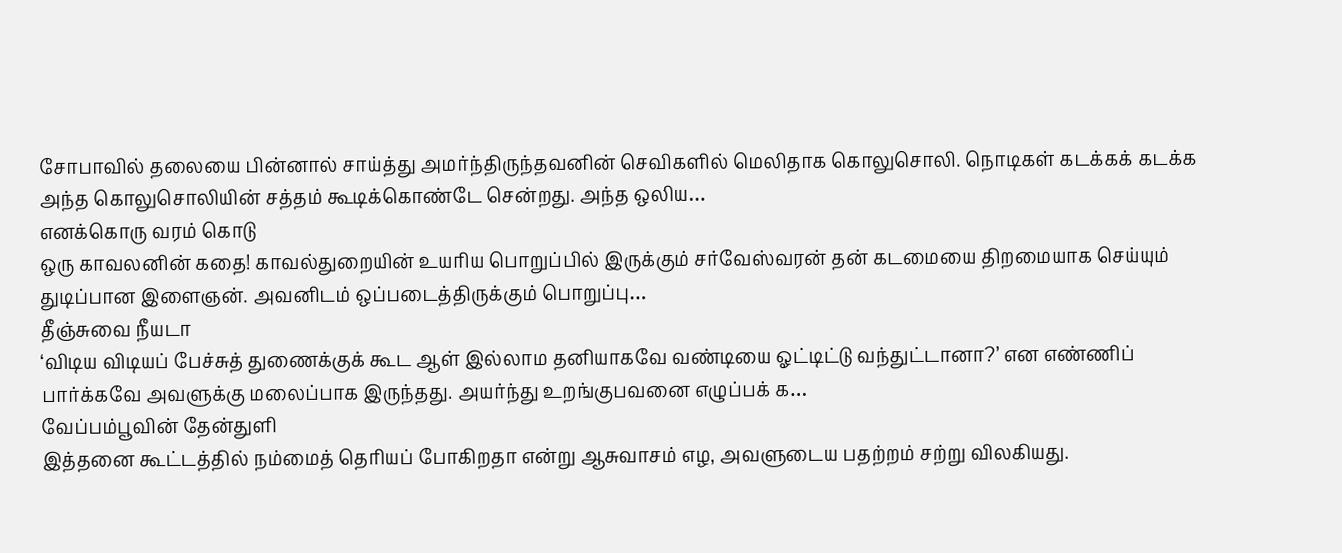சோபாவில் தலையை பின்னால் சாய்த்து அமர்ந்திருந்தவனின் செவிகளில் மெலிதாக கொலுசொலி. நொடிகள் கடக்கக் கடக்க அந்த கொலுசொலியின் சத்தம் கூடிக்கொண்டே சென்றது. அந்த ஒலிய…
எனக்கொரு வரம் கொடு
ஒரு காவலனின் கதை! காவல்துறையின் உயரிய பொறுப்பில் இருக்கும் சர்வேஸ்வரன் தன் கடமையை திறமையாக செய்யும் துடிப்பான இளைஞன். அவனிடம் ஒப்படைத்திருக்கும் பொறுப்பு…
தீஞ்சுவை நீயடா
‘விடிய விடியப் பேச்சுத் துணைக்குக் கூட ஆள் இல்லாம தனியாகவே வண்டியை ஓட்டிட்டு வந்துட்டானா?’ என எண்ணிப் பார்க்கவே அவளுக்கு மலைப்பாக இருந்தது. அயர்ந்து உறங்குபவனை எழுப்பக் க…
வேப்பம்பூவின் தேன்துளி
இத்தனை கூட்டத்தில் நம்மைத் தெரியப் போகிறதா என்று ஆசுவாசம் எழ, அவளுடைய பதற்றம் சற்று விலகியது.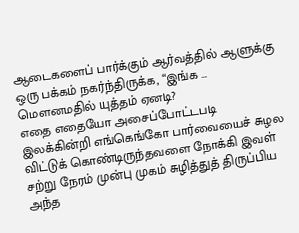ஆடைகளைப் பார்க்கும் ஆர்வத்தில் ஆளுக்கு ஒரு பக்கம் நகர்ந்திருக்க, “இங்க …
மௌனமதில் யுத்தம் ஏனடி?
எதை எதையோ அசைப்போட்டபடி இலக்கின்றி எங்கெங்கோ பார்வையைச் சுழல விட்டுக் கொண்டிருந்தவளை நோக்கி இவள் சற்று நேரம் முன்பு முகம் சுழித்துத் திருப்பிய அந்த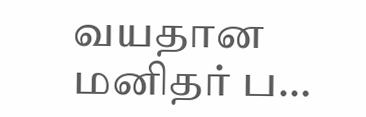வயதான மனிதர் ப…